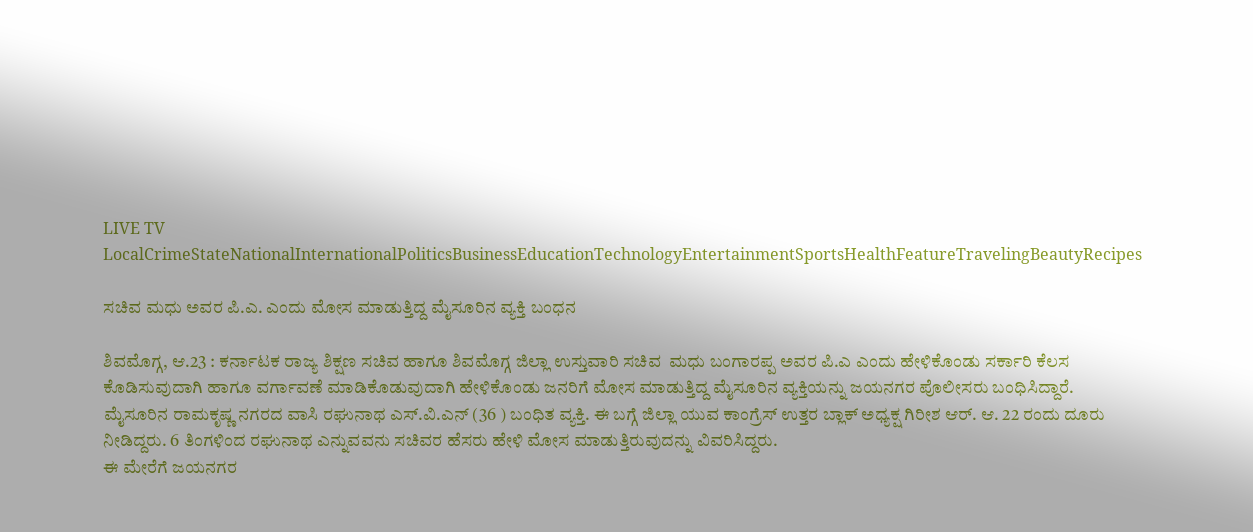LIVE TV LocalCrimeStateNationalInternationalPoliticsBusinessEducationTechnologyEntertainmentSportsHealthFeatureTravelingBeautyRecipes

ಸಚಿವ ಮಧು ಅವರ ಪಿ.ಎ. ಎಂದು ಮೋಸ ಮಾಡುತ್ತಿದ್ದ ಮೈಸೂರಿನ ವ್ಯಕ್ತಿ ಬಂಧನ

ಶಿವಮೊಗ್ಗ, ಆ.23 : ಕರ್ನಾಟಕ ರಾಜ್ಯ ಶಿಕ್ಷಣ ಸಚಿವ ಹಾಗೂ ಶಿವಮೊಗ್ಗ ಜಿಲ್ಲಾ ಉಸ್ತುವಾರಿ ಸಚಿವ  ಮಧು ಬಂಗಾರಪ್ಪ ಅವರ ಪಿ.ಎ ಎಂದು ಹೇಳಿಕೊಂಡು ಸರ್ಕಾರಿ ಕೆಲಸ ಕೊಡಿಸುವುದಾಗಿ ಹಾಗೂ ವರ್ಗಾವಣೆ ಮಾಡಿಕೊಡುವುದಾಗಿ ಹೇಳಿಕೊಂಡು ಜನರಿಗೆ ಮೋಸ ಮಾಡುತ್ತಿದ್ದ ಮೈಸೂರಿನ ವ್ಯಕ್ತಿಯನ್ನು ಜಯನಗರ ಪೊಲೀಸರು ಬಂಧಿಸಿದ್ದಾರೆ.
ಮೈಸೂರಿನ ರಾಮಕೃಷ್ಣ ನಗರದ ವಾಸಿ ರಘುನಾಥ ಎಸ್.ವಿ.ಎನ್ (36 ) ಬಂಧಿತ ವ್ಯಕ್ತಿ. ಈ ಬಗ್ಗೆ ಜಿಲ್ಲಾ ಯುವ ಕಾಂಗ್ರೆಸ್ ಉತ್ತರ ಬ್ಲಾಕ್ ಅಧ್ಯಕ್ಷ ಗಿರೀಶ ಆರ್. ಆ. 22 ರಂದು ದೂರು ನೀಡಿದ್ದರು. 6 ತಿಂಗಳಿಂದ ರಘುನಾಥ ಎನ್ನುವವನು ಸಚಿವರ ಹೆಸರು ಹೇಳಿ ಮೋಸ ಮಾಡುತ್ತಿರುವುದನ್ನು ವಿವರಿಸಿದ್ದರು.
ಈ ಮೇರೆಗೆ ಜಯನಗರ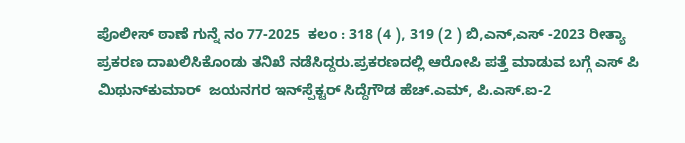ಪೊಲೀಸ್ ಠಾಣೆ ಗುನ್ನೆ ನಂ 77-2025  ಕಲಂ : 318 (4 ), 319 (2 ) ಬಿ,ಎನ್,ಎಸ್ -2023 ರೀತ್ಯಾ ಪ್ರಕರಣ ದಾಖಲಿಸಿಕೊಂಡು ತನಿಖೆ ನಡೆಸಿದ್ದರು.ಪ್ರಕರಣದಲ್ಲಿ ಆರೋಪಿ ಪತ್ತೆ ಮಾಡುವ ಬಗ್ಗೆ ಎಸ್ ಪಿ ಮಿಥುನ್‌ಕುಮಾರ್  ಜಯನಗರ ಇನ್‌ಸ್ಪೆಕ್ಟರ್ ಸಿದ್ದೆಗೌಡ ಹೆಚ್.ಎಮ್, ಪಿ.ಎಸ್.ಐ-2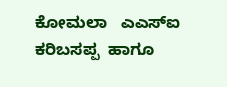ಕೋಮಲಾ   ಎಎಸ್‌ಐ ಕರಿಬಸಪ್ಪ  ಹಾಗೂ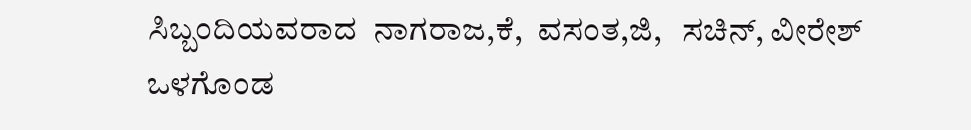ಸಿಬ್ಬಂದಿಯವರಾದ  ನಾಗರಾಜ,ಕೆ,  ವಸಂತ,ಜಿ,   ಸಚಿನ್, ವೀರೇಶ್  ಒಳಗೊಂಡ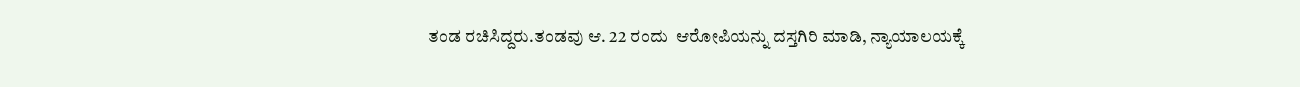ತಂಡ ರಚಿಸಿದ್ದರು.ತಂಡವು ಆ. 22 ರಂದು  ಆರೋಪಿಯನ್ನು ದಸ್ತಗಿರಿ ಮಾಡಿ, ನ್ಯಾಯಾಲಯಕ್ಕೆ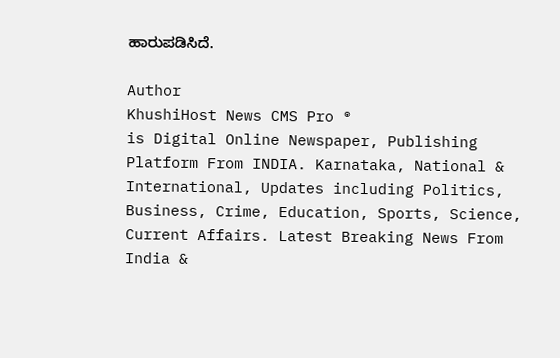ಹಾರುಪಡಿಸಿದೆ.

Author
KhushiHost News CMS Pro ®
is Digital Online Newspaper, Publishing Platform From INDIA. Karnataka, National & International, Updates including Politics, Business, Crime, Education, Sports, Science, Current Affairs. Latest Breaking News From India &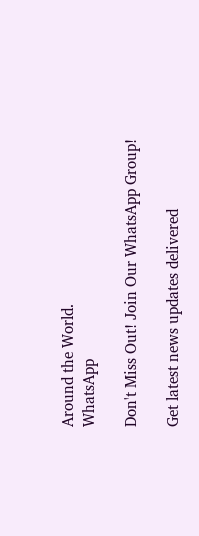Around the World.
WhatsApp

Don't Miss Out! Join Our WhatsApp Group!

Get latest news updates delivered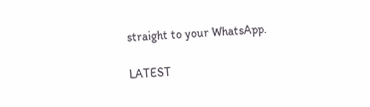straight to your WhatsApp.

LATEST